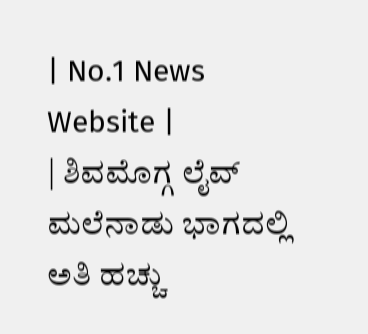| No.1 News Website |
| ಶಿವಮೊಗ್ಗ ಲೈವ್ ಮಲೆನಾಡು ಭಾಗದಲ್ಲಿ ಅತಿ ಹಚ್ಚು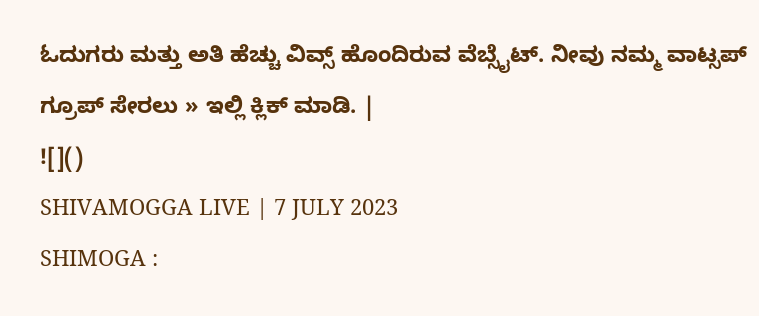ಓದುಗರು ಮತ್ತು ಅತಿ ಹೆಚ್ಚು ವಿವ್ಸ್ ಹೊಂದಿರುವ ವೆಬ್ಸೈಟ್. ನೀವು ನಮ್ಮ ವಾಟ್ಸಪ್ ಗ್ರೂಪ್ ಸೇರಲು » ಇಲ್ಲಿ ಕ್ಲಿಕ್ ಮಾಡಿ. |
![]()
SHIVAMOGGA LIVE | 7 JULY 2023
SHIMOGA :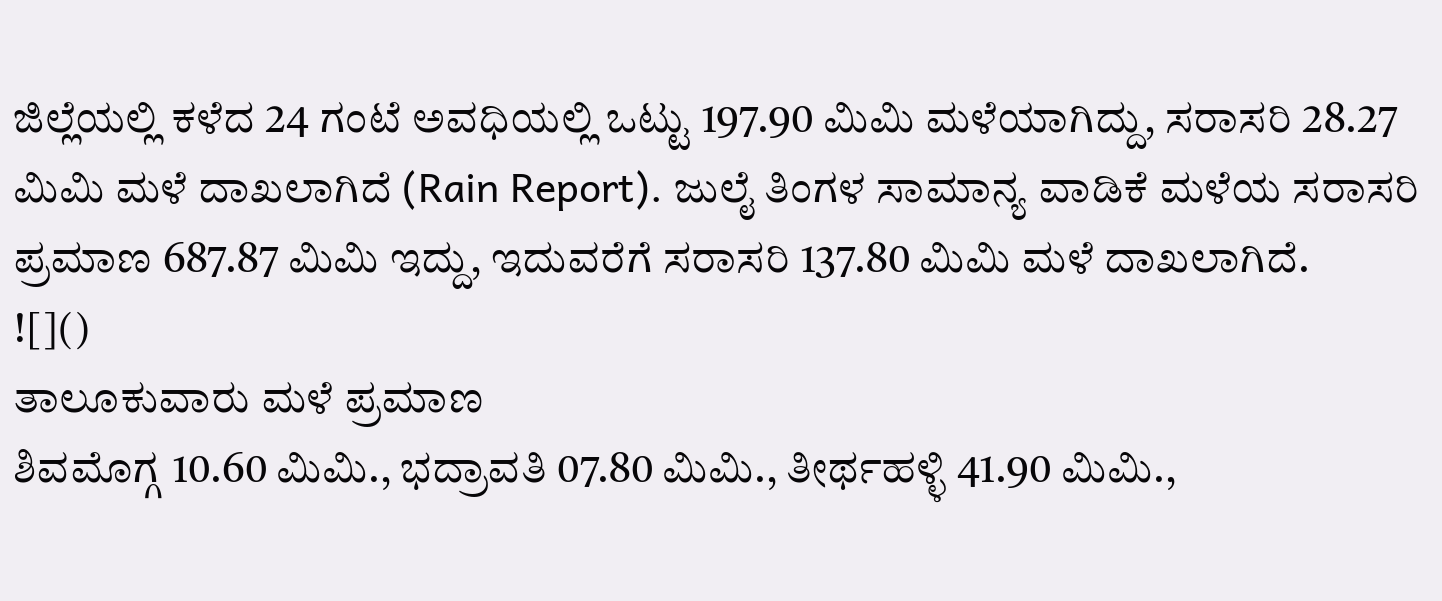ಜಿಲ್ಲೆಯಲ್ಲಿ ಕಳೆದ 24 ಗಂಟೆ ಅವಧಿಯಲ್ಲಿ ಒಟ್ಟು 197.90 ಮಿಮಿ ಮಳೆಯಾಗಿದ್ದು, ಸರಾಸರಿ 28.27 ಮಿಮಿ ಮಳೆ ದಾಖಲಾಗಿದೆ (Rain Report). ಜುಲೈ ತಿಂಗಳ ಸಾಮಾನ್ಯ ವಾಡಿಕೆ ಮಳೆಯ ಸರಾಸರಿ ಪ್ರಮಾಣ 687.87 ಮಿಮಿ ಇದ್ದು, ಇದುವರೆಗೆ ಸರಾಸರಿ 137.80 ಮಿಮಿ ಮಳೆ ದಾಖಲಾಗಿದೆ.
![]()
ತಾಲೂಕುವಾರು ಮಳೆ ಪ್ರಮಾಣ
ಶಿವಮೊಗ್ಗ 10.60 ಮಿಮಿ., ಭದ್ರಾವತಿ 07.80 ಮಿಮಿ., ತೀರ್ಥಹಳ್ಳಿ 41.90 ಮಿಮಿ.,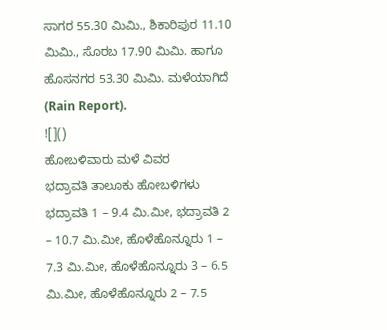ಸಾಗರ 55.30 ಮಿಮಿ., ಶಿಕಾರಿಪುರ 11.10 ಮಿಮಿ., ಸೊರಬ 17.90 ಮಿಮಿ. ಹಾಗೂ ಹೊಸನಗರ 53.30 ಮಿಮಿ. ಮಳೆಯಾಗಿದೆ (Rain Report).
![]()
ಹೋಬಳಿವಾರು ಮಳೆ ವಿವರ
ಭದ್ರಾವತಿ ತಾಲೂಕು ಹೋಬಳಿಗಳು
ಭದ್ರಾವತಿ 1 – 9.4 ಮಿ.ಮೀ, ಭದ್ರಾವತಿ 2 – 10.7 ಮಿ.ಮೀ, ಹೊಳೆಹೊನ್ನೂರು 1 – 7.3 ಮಿ.ಮೀ, ಹೊಳೆಹೊನ್ನೂರು 3 – 6.5 ಮಿ.ಮೀ, ಹೊಳೆಹೊನ್ನೂರು 2 – 7.5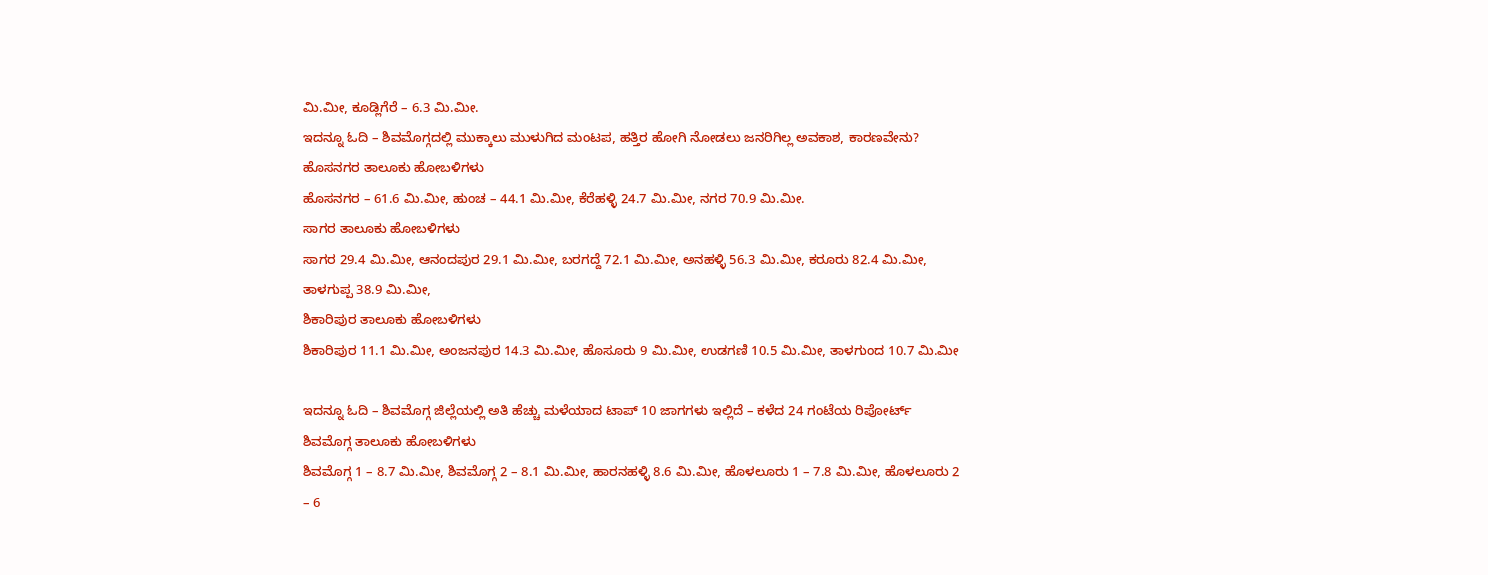ಮಿ.ಮೀ, ಕೂಡ್ಲಿಗೆರೆ – 6.3 ಮಿ.ಮೀ.
ಇದನ್ನೂ ಓದಿ – ಶಿವಮೊಗ್ಗದಲ್ಲಿ ಮುಕ್ಕಾಲು ಮುಳುಗಿದ ಮಂಟಪ, ಹತ್ತಿರ ಹೋಗಿ ನೋಡಲು ಜನರಿಗಿಲ್ಲ ಅವಕಾಶ, ಕಾರಣವೇನು?
ಹೊಸನಗರ ತಾಲೂಕು ಹೋಬಳಿಗಳು
ಹೊಸನಗರ – 61.6 ಮಿ.ಮೀ, ಹುಂಚ – 44.1 ಮಿ.ಮೀ, ಕೆರೆಹಳ್ಳಿ 24.7 ಮಿ.ಮೀ, ನಗರ 70.9 ಮಿ.ಮೀ.
ಸಾಗರ ತಾಲೂಕು ಹೋಬಳಿಗಳು
ಸಾಗರ 29.4 ಮಿ.ಮೀ, ಆನಂದಪುರ 29.1 ಮಿ.ಮೀ, ಬರಗದ್ದೆ 72.1 ಮಿ.ಮೀ, ಅನಹಳ್ಳಿ 56.3 ಮಿ.ಮೀ, ಕರೂರು 82.4 ಮಿ.ಮೀ, ತಾಳಗುಪ್ಪ 38.9 ಮಿ.ಮೀ,
ಶಿಕಾರಿಪುರ ತಾಲೂಕು ಹೋಬಳಿಗಳು
ಶಿಕಾರಿಪುರ 11.1 ಮಿ.ಮೀ, ಅಂಜನಪುರ 14.3 ಮಿ.ಮೀ, ಹೊಸೂರು 9 ಮಿ.ಮೀ, ಉಡಗಣಿ 10.5 ಮಿ.ಮೀ, ತಾಳಗುಂದ 10.7 ಮಿ.ಮೀ

ಇದನ್ನೂ ಓದಿ – ಶಿವಮೊಗ್ಗ ಜಿಲ್ಲೆಯಲ್ಲಿ ಅತಿ ಹೆಚ್ಚು ಮಳೆಯಾದ ಟಾಪ್ 10 ಜಾಗಗಳು ಇಲ್ಲಿದೆ – ಕಳೆದ 24 ಗಂಟೆಯ ರಿಪೋರ್ಟ್
ಶಿವಮೊಗ್ಗ ತಾಲೂಕು ಹೋಬಳಿಗಳು
ಶಿವಮೊಗ್ಗ 1 – 8.7 ಮಿ.ಮೀ, ಶಿವಮೊಗ್ಗ 2 – 8.1 ಮಿ.ಮೀ, ಹಾರನಹಳ್ಳಿ 8.6 ಮಿ.ಮೀ, ಹೊಳಲೂರು 1 – 7.8 ಮಿ.ಮೀ, ಹೊಳಲೂರು 2 – 6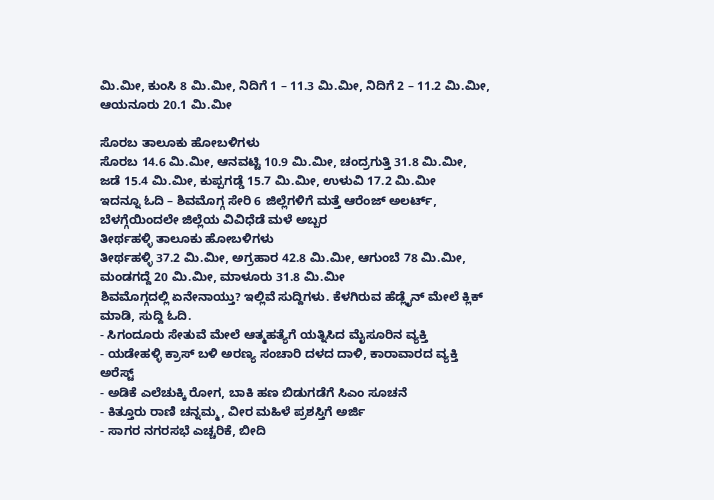ಮಿ.ಮೀ, ಕುಂಸಿ 8 ಮಿ.ಮೀ, ನಿದಿಗೆ 1 – 11.3 ಮಿ.ಮೀ, ನಿದಿಗೆ 2 – 11.2 ಮಿ.ಮೀ, ಆಯನೂರು 20.1 ಮಿ.ಮೀ

ಸೊರಬ ತಾಲೂಕು ಹೋಬಳಿಗಳು
ಸೊರಬ 14.6 ಮಿ.ಮೀ, ಆನವಟ್ಟಿ 10.9 ಮಿ.ಮೀ, ಚಂದ್ರಗುತ್ತಿ 31.8 ಮಿ.ಮೀ, ಜಡೆ 15.4 ಮಿ.ಮೀ, ಕುಪ್ಪಗಡ್ಡೆ 15.7 ಮಿ.ಮೀ, ಉಳುವಿ 17.2 ಮಿ.ಮೀ
ಇದನ್ನೂ ಓದಿ – ಶಿವಮೊಗ್ಗ ಸೇರಿ 6 ಜಿಲ್ಲೆಗಳಿಗೆ ಮತ್ತೆ ಆರೆಂಜ್ ಅಲರ್ಟ್, ಬೆಳಗ್ಗೆಯಿಂದಲೇ ಜಿಲ್ಲೆಯ ವಿವಿಧೆಡೆ ಮಳೆ ಅಬ್ಬರ
ತೀರ್ಥಹಳ್ಳಿ ತಾಲೂಕು ಹೋಬಳಿಗಳು
ತೀರ್ಥಹಳ್ಳಿ 37.2 ಮಿ.ಮೀ, ಅಗ್ರಹಾರ 42.8 ಮಿ.ಮೀ, ಆಗುಂಬೆ 78 ಮಿ.ಮೀ, ಮಂಡಗದ್ದೆ 20 ಮಿ.ಮೀ, ಮಾಳೂರು 31.8 ಮಿ.ಮೀ
ಶಿವಮೊಗ್ಗದಲ್ಲಿ ಏನೇನಾಯ್ತು? ಇಲ್ಲಿವೆ ಸುದ್ದಿಗಳು. ಕೆಳಗಿರುವ ಹೆಡ್ಲೈನ್ ಮೇಲೆ ಕ್ಲಿಕ್ ಮಾಡಿ, ಸುದ್ದಿ ಓದಿ.
- ಸಿಗಂದೂರು ಸೇತುವೆ ಮೇಲೆ ಆತ್ಮಹತ್ಯೆಗೆ ಯತ್ನಿಸಿದ ಮೈಸೂರಿನ ವ್ಯಕ್ತಿ
- ಯಡೇಹಳ್ಳಿ ಕ್ರಾಸ್ ಬಳಿ ಅರಣ್ಯ ಸಂಚಾರಿ ದಳದ ದಾಳಿ, ಕಾರಾವಾರದ ವ್ಯಕ್ತಿ ಅರೆಸ್ಟ್
- ಅಡಿಕೆ ಎಲೆಚುಕ್ಕಿ ರೋಗ, ಬಾಕಿ ಹಣ ಬಿಡುಗಡೆಗೆ ಸಿಎಂ ಸೂಚನೆ
- ಕಿತ್ತೂರು ರಾಣಿ ಚನ್ನಮ್ಮ, ವೀರ ಮಹಿಳೆ ಪ್ರಶಸ್ತಿಗೆ ಅರ್ಜಿ
- ಸಾಗರ ನಗರಸಭೆ ಎಚ್ಚರಿಕೆ, ಬೀದಿ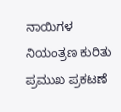ನಾಯಿಗಳ ನಿಯಂತ್ರಣ ಕುರಿತು ಪ್ರಮುಖ ಪ್ರಕಟಣೆ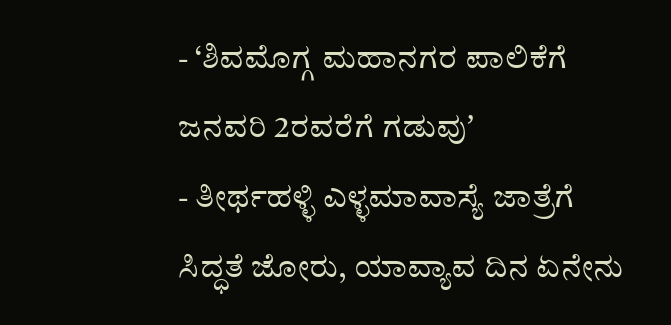- ‘ಶಿವಮೊಗ್ಗ ಮಹಾನಗರ ಪಾಲಿಕೆಗೆ ಜನವರಿ 2ರವರೆಗೆ ಗಡುವುʼ
- ತೀರ್ಥಹಳ್ಳಿ ಎಳ್ಳಮಾವಾಸ್ಯೆ ಜಾತ್ರೆಗೆ ಸಿದ್ಧತೆ ಜೋರು, ಯಾವ್ಯಾವ ದಿನ ಏನೇನು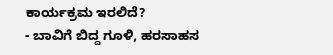ಕಾರ್ಯಕ್ರಮ ಇರಲಿದೆ?
- ಬಾವಿಗೆ ಬಿದ್ದ ಗೂಳಿ, ಹರಸಾಹಸ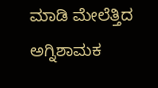ಮಾಡಿ ಮೇಲೆತ್ತಿದ ಅಗ್ನಿಶಾಮಕ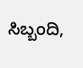ಸಿಬ್ಬಂದಿ,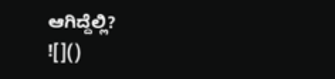ಆಗಿದ್ದೆಲ್ಲಿ?
![]()